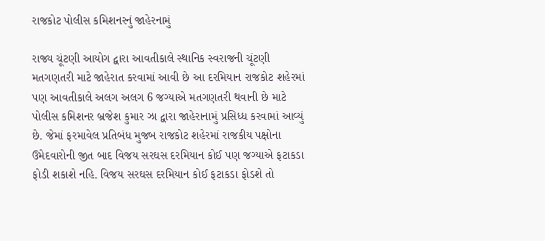રાજકોટ પોલીસ કમિશનરનું જાહેરનામું

રાજ્ય ચૂંટણી આયોગ દ્વારા આવતીકાલે સ્થાનિક સ્વરાજની ચૂંટણી મતગણતરી માટે જાહેરાત કરવામાં આવી છે આ દરમિયાન રાજકોટ શહેરમાં પણ આવતીકાલે અલગ અલગ 6 જગ્યાએ મતગણતરી થવાની છે માટે પોલીસ કમિશનર બ્રજેશ કુમાર ઝા દ્વારા જાહેરાનામું પ્રસિધ્ધ કરવામાં આવ્યું છે. જેમાં ફરમાવેલ પ્રતિબંધ મુજબ રાજકોટ શહેરમાં રાજકીય પક્ષોના ઉમેદવારોની જીત બાદ વિજય સરઘસ દરમિયાન કોઈ પણ જગ્યાએ ફટાકડા ફોડી શકાશે નહિ. વિજય સરઘસ દરમિયાન કોઈ ફટાકડા ફોડશે તો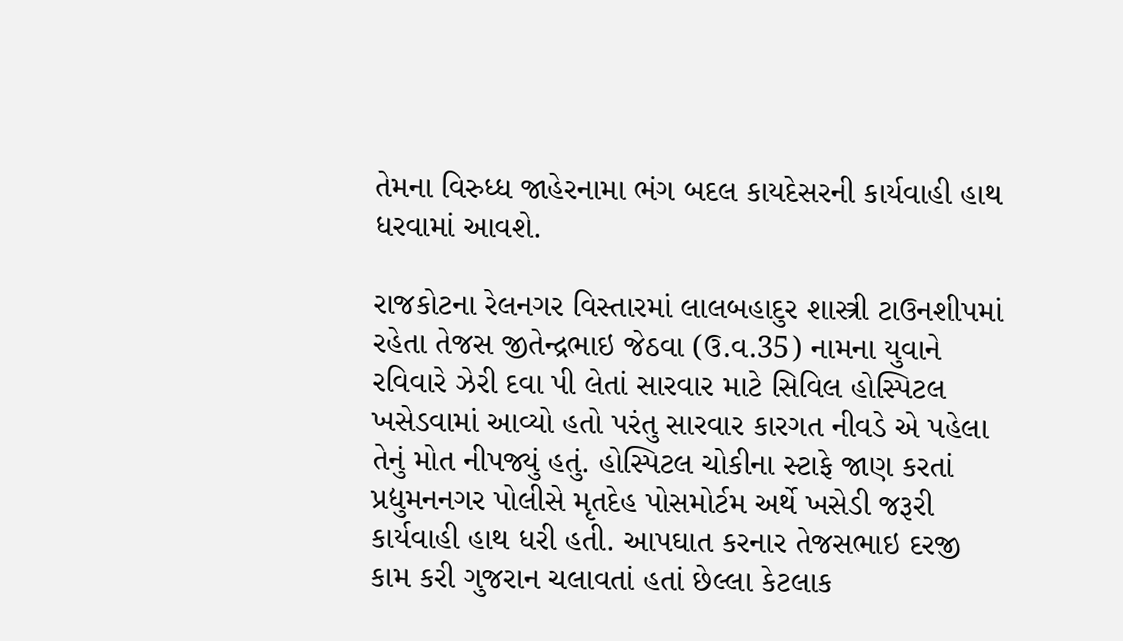તેમના વિરુધ્ધ જાહેરનામા ભંગ બદલ કાયદેસરની કાર્યવાહી હાથ ધરવામાં આવશે.

રાજકોટના રેલનગર વિસ્તારમાં લાલબહાદુર શાસ્ત્રી ટાઉનશીપમાં રહેતા તેજસ જીતેન્‍દ્રભાઇ જેઠવા (ઉ.વ.35) નામના યુવાને રવિવારે ઝેરી દવા પી લેતાં સારવાર માટે સિવિલ હોસ્‍પિટલ ખસેડવામાં આવ્યો હતો પરંતુ સારવાર કારગત નીવડે એ પહેલા તેનું મોત નીપજ્યું હતું. હોસ્‍પિટલ ચોકીના સ્‍ટાફે જાણ કરતાં પ્રદ્યુમનનગર પોલીસે મૃતદેહ પોસમોર્ટમ અર્થે ખસેડી જરૂરી કાર્યવાહી હાથ ધરી હતી. આપઘાત કરનાર તેજસભાઇ દરજી કામ કરી ગુજરાન ચલાવતાં હતાં છેલ્લા કેટલાક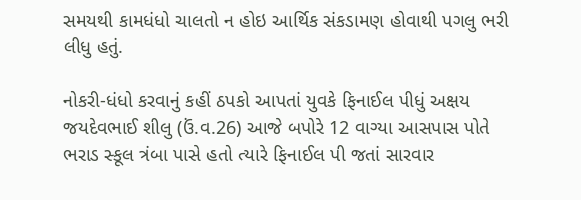સમયથી કામધંધો ચાલતો ન હોઇ આર્થિક સંકડામણ હોવાથી પગલુ ભરી લીધુ હતું.

નોકરી-ધંધો કરવાનું કહીં ઠપકો આપતાં યુવકે ફિનાઈલ પીધું અક્ષય જયદેવભાઈ શીલુ (ઉં.વ.26) આજે બપોરે 12 વાગ્યા આસપાસ પોતે ભરાડ સ્કૂલ ત્રંબા પાસે હતો ત્યારે ફિનાઈલ પી જતાં સારવાર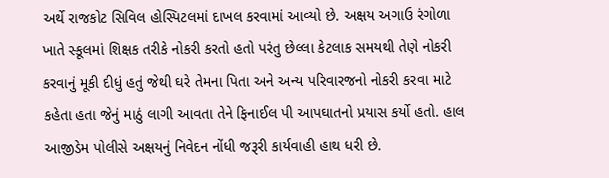અર્થે રાજકોટ સિવિલ હોસ્પિટલમાં દાખલ કરવામાં આવ્યો છે. અક્ષય અગાઉ રંગોળા ખાતે સ્કૂલમાં શિક્ષક તરીકે નોકરી કરતો હતો પરંતુ છેલ્લા કેટલાક સમયથી તેણે નોકરી કરવાનું મૂકી દીધું હતું જેથી ઘરે તેમના પિતા અને અન્ય પરિવારજનો નોકરી કરવા માટે કહેતા હતા જેનું માઠું લાગી આવતા તેને ફિનાઈલ પી આપઘાતનો પ્રયાસ કર્યો હતો. હાલ આજીડેમ પોલીસે અક્ષયનું નિવેદન નોંધી જરૂરી કાર્યવાહી હાથ ધરી છે.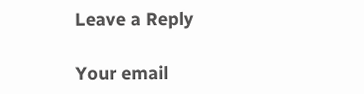Leave a Reply

Your email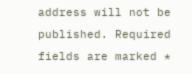address will not be published. Required fields are marked *